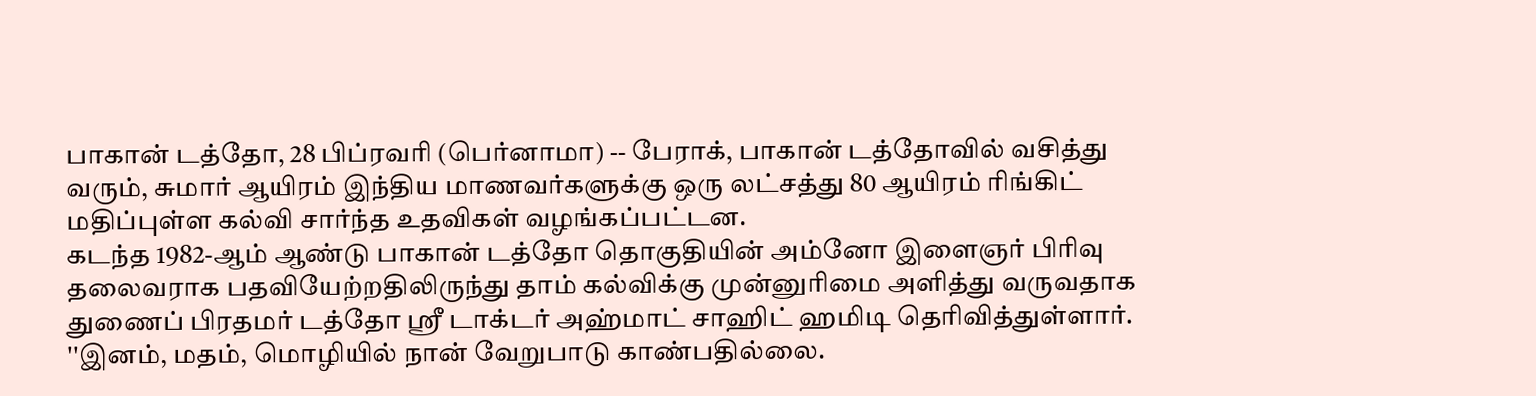பாகான் டத்தோ, 28 பிப்ரவரி (பெர்னாமா) -- பேராக், பாகான் டத்தோவில் வசித்து வரும், சுமார் ஆயிரம் இந்திய மாணவர்களுக்கு ஒரு லட்சத்து 80 ஆயிரம் ரிங்கிட் மதிப்புள்ள கல்வி சார்ந்த உதவிகள் வழங்கப்பட்டன.
கடந்த 1982-ஆம் ஆண்டு பாகான் டத்தோ தொகுதியின் அம்னோ இளைஞர் பிரிவு தலைவராக பதவியேற்றதிலிருந்து தாம் கல்விக்கு முன்னுரிமை அளித்து வருவதாக துணைப் பிரதமர் டத்தோ ஶ்ரீ டாக்டர் அஹ்மாட் சாஹிட் ஹமிடி தெரிவித்துள்ளார்.
''இனம், மதம், மொழியில் நான் வேறுபாடு காண்பதில்லை.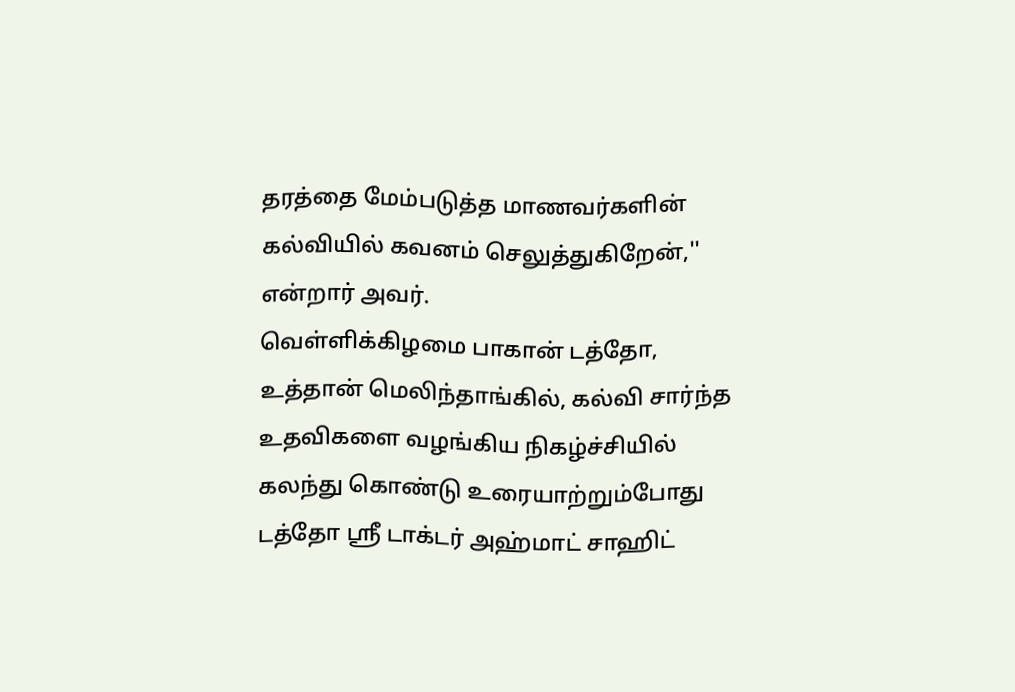தரத்தை மேம்படுத்த மாணவர்களின் கல்வியில் கவனம் செலுத்துகிறேன்,'' என்றார் அவர்.
வெள்ளிக்கிழமை பாகான் டத்தோ, உத்தான் மெலிந்தாங்கில், கல்வி சார்ந்த உதவிகளை வழங்கிய நிகழ்ச்சியில் கலந்து கொண்டு உரையாற்றும்போது டத்தோ ஶ்ரீ டாக்டர் அஹ்மாட் சாஹிட்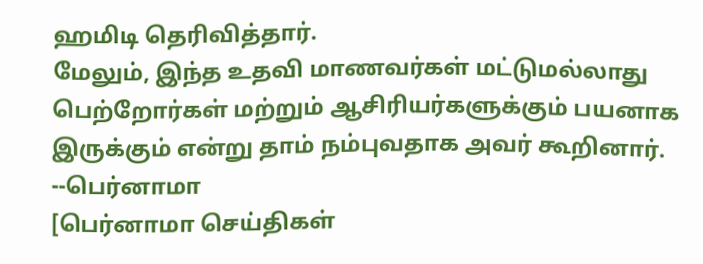ஹமிடி தெரிவித்தார்.
மேலும், இந்த உதவி மாணவர்கள் மட்டுமல்லாது பெற்றோர்கள் மற்றும் ஆசிரியர்களுக்கும் பயனாக இருக்கும் என்று தாம் நம்புவதாக அவர் கூறினார்.
--பெர்னாமா
[பெர்னாமா செய்திகள்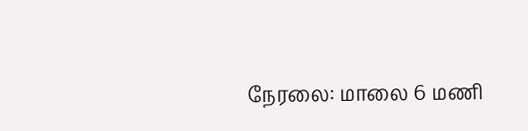நேரலை: மாலை 6 மணி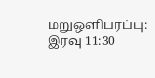மறுஒளிபரப்பு: இரவு 11:30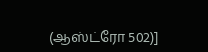(ஆஸ்ட்ரோ 502)]